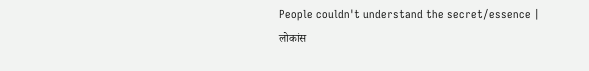People couldn't understand the secret/essence | लोकांस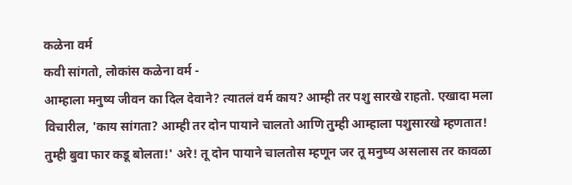कळेना वर्म
कवी सांगतो, लोकांस कळेना वर्म -
आम्हाला मनुष्य जीवन का दिल देवाने? त्यातलं वर्म काय? आम्ही तर पशु सारखे राहतो. एखादा मला विचारील, 'काय सांगता? आम्ही तर दोन पायाने चालतो आणि तुम्ही आम्हाला पशुसारखे म्हणतात! तुम्ही बुवा फार कडू बोलता!' अरे! तू दोन पायाने चालतोस म्हणून जर तू मनुष्य असलास तर कावळा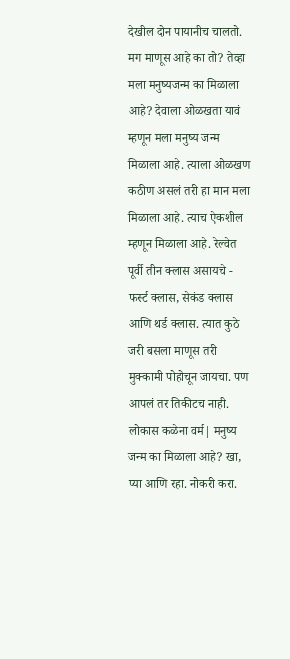देखील दोन पायानीच चालतो. मग माणूस आहे का तो? तेव्हा मला मनुष्यजन्म का मिळाला आहे? देवाला ओळखता यावं म्हणून मला मनुष्य जन्म मिळाला आहे. त्याला ओळखण कठीण असलं तरी हा मान मला मिळाला आहे. त्याच ऐकशील म्हणून मिळाला आहे. रेल्वेत पूर्वी तीन क्लास असायचे - फर्स्ट क्लास, सेकंड क्लास आणि थर्ड क्लास. त्यात कुठे जरी बसला माणूस तरी मुक्कामी पोहोचून जायचा. पण आपलं तर तिकीटच नाही. लोकास कळेना वर्म| मनुष्य जन्म का मिळाला आहे? खा, प्या आणि रहा. नोकरी करा.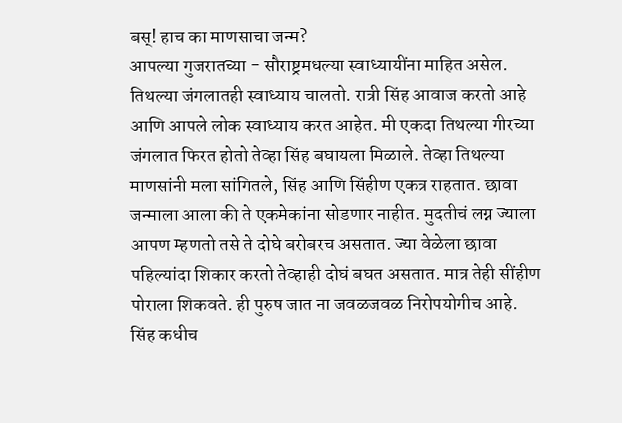बस्! हाच का माणसाचा जन्म?
आपल्या गुजरातच्या - सौराष्ट्रमधल्या स्वाध्यायींना माहित असेल. तिथल्या जंगलातही स्वाध्याय चालतो. रात्री सिंह आवाज करतो आहे आणि आपले लोक स्वाध्याय करत आहेत. मी एकदा तिथल्या गीरच्या जंगलात फिरत होतो तेव्हा सिंह बघायला मिळाले. तेव्हा तिथल्या माणसांनी मला सांगितले, सिंह आणि सिंहीण एकत्र राहतात. छावा जन्माला आला की ते एकमेकांना सोडणार नाहीत. मुदतीचं लग्न ज्याला आपण म्हणतो तसे ते दोघे बरोबरच असतात. ज्या वेळेला छावा पहिल्यांदा शिकार करतो तेव्हाही दोघं बघत असतात. मात्र तेही सींहीण पोराला शिकवते. ही पुरुष जात ना जवळजवळ निरोपयोगीच आहे. सिंह कधीच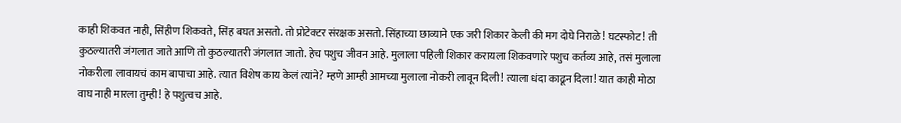काही शिकवत नाही, सिंहीण शिकवते, सिंह बघत असतो. तो प्रोटेक्टर संरक्षक असतो. सिंहाच्या छाव्याने एक जरी शिकार केली की मग दोघे निराळे! घटस्फोट! ती कुठल्यातरी जंगलात जाते आणि तो कुठल्यातरी जंगलात जातो. हेच पशुच जीवन आहे. मुलाला पहिली शिकार करायला शिकवणारे पशुच कर्तव्य आहे, तसं मुलाला नोकरीला लावायचं काम बापाचा आहे. त्यात विशेष काय केलं त्यांने? म्हणे आम्ही आमच्या मुलाला नोकरी लावून दिली! त्याला धंदा काढून दिला! यात काही मोठा वाघ नाही मारला तुम्ही! हे पशुत्वच आहे.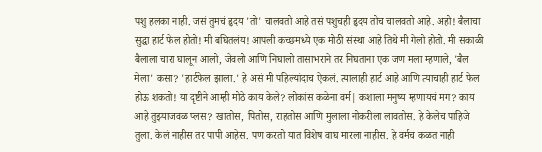पशु हलका नाही. जसं तुमचं हृदय 'तो' चालवतो आहे तसं पशुचही हृदय तोच चालवतो आहे. अहो! बैलाचा सुद्धा हार्ट फेल होतो! मी बघितलंय! आपली कच्छमध्ये एक मोठी संस्था आहे तिथे मी गेलो होतो. मी सकाळी बैलाला चारा घालून आलो, जेवलो आणि निघालो तासाभराने तर निघताना एक जण मला म्हणाले, 'बैल मेला' कसा? 'हार्टफेल झाला.' हे असं मी पहिल्यांदाच ऐकलं. त्यालाही हार्ट आहे आणि त्याचाही हार्ट फेल होऊ शकतो! या दृष्टीने आम्ही मोठे काय केले? लोकांस कळेना वर्म| कशाला मनुष्य म्हणायचं मग? काय आहे तुझ्याजवळ प्लस? खातोस, पितोस, राहतोस आणि मुलाला नोकरीला लावतोस. हे केलेच पाहिजे तुला. केलं नाहीस तर पापी आहेस. पण करतो यात विशेष वाघ मारला नाहीस. हे वर्मच कळत नाही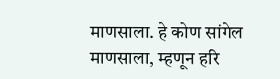माणसाला. हे कोण सांगेल माणसाला, म्हणून हरि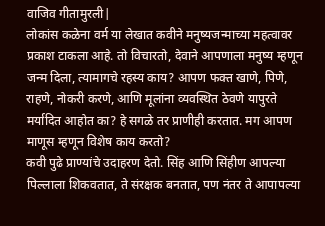वाजिव गीतामुरली|
लोकांस कळेना वर्म या लेखात कवीने मनुष्यजन्माच्या महत्वावर प्रकाश टाकला आहे. तो विचारतो, देवाने आपणाला मनुष्य म्हणून जन्म दिला, त्यामागचे रहस्य काय? आपण फक्त खाणे, पिणे, राहणे, नोकरी करणे, आणि मूलांना व्यवस्थित ठेवणे यापुरते मर्यादित आहोत का? हे सगळे तर प्राणीही करतात. मग आपण माणूस म्हणून विशेष काय करतो?
कवी पुढे प्राण्यांचे उदाहरण देतो. सिंह आणि सिंहीण आपल्या पिल्लाला शिकवतात, ते संरक्षक बनतात, पण नंतर ते आपापल्या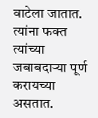वाटेला जातात. त्यांना फक्त त्यांच्या जबाबदाऱ्या पूर्ण करायच्या असतात.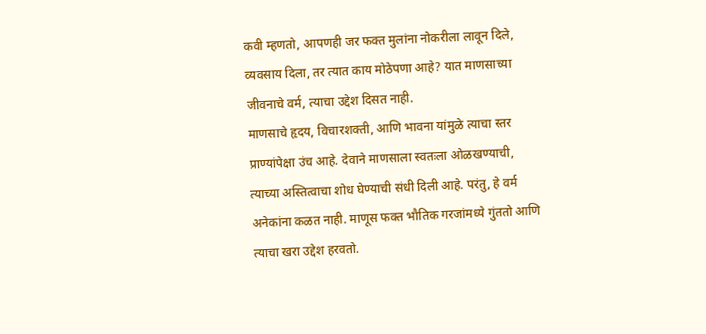कवी म्हणतो, आपणही जर फक्त मुलांना नोकरीला लावून दिले, व्यवसाय दिला, तर त्यात काय मोठेपणा आहे? यात माणसाच्या जीवनाचे वर्म, त्याचा उद्देश दिसत नाही.
माणसाचे हृदय, विचारशक्ती, आणि भावना यांमुळे त्याचा स्तर प्राण्यांपेक्षा उंच आहे. देवाने माणसाला स्वतःला ओळखण्याची, त्याच्या अस्तित्वाचा शोध घेण्याची संधी दिली आहे. परंतु, हे वर्म अनेकांना कळत नाही. माणूस फक्त भौतिक गरजांमध्ये गुंततो आणि त्याचा खरा उद्देश हरवतो.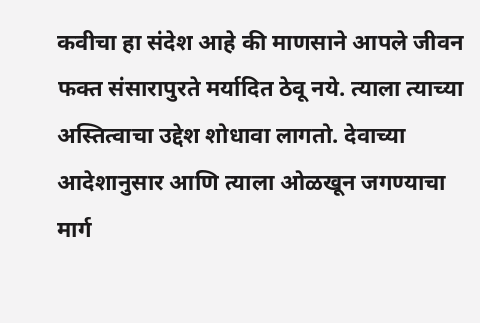कवीचा हा संदेश आहे की माणसाने आपले जीवन फक्त संसारापुरते मर्यादित ठेवू नये. त्याला त्याच्या अस्तित्वाचा उद्देश शोधावा लागतो. देवाच्या आदेशानुसार आणि त्याला ओळखून जगण्याचा मार्ग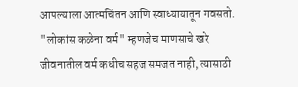आपल्याला आत्मचिंतन आणि स्वाध्यायातून गवसतो. "लोकांस कळेना वर्म" म्हणजेच माणसाचे खरे जीवनातील वर्म कधीच सहज समजत नाही, त्यासाठी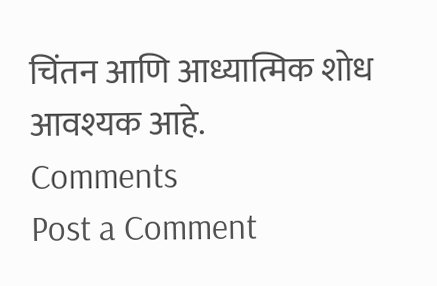चिंतन आणि आध्यात्मिक शोध आवश्यक आहे.
Comments
Post a Comment